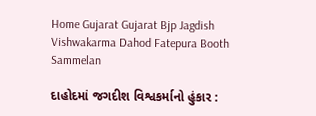Home Gujarat Gujarat Bjp Jagdish Vishwakarma Dahod Fatepura Booth Sammelan

દાહોદમાં જગદીશ વિશ્વકર્માનો હુંકાર :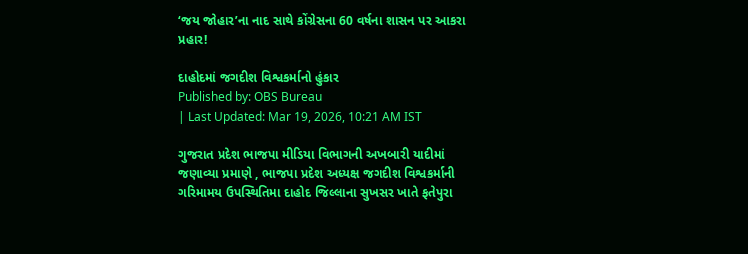‘જય જોહાર’ના નાદ સાથે કોંગ્રેસના 60 વર્ષના શાસન પર આકરા પ્રહાર!

દાહોદમાં જગદીશ વિશ્વકર્માનો હુંકાર
Published by: OBS Bureau
| Last Updated: Mar 19, 2026, 10:21 AM IST

ગુજરાત પ્રદેશ ભાજપા મીડિયા વિભાગની અખબારી યાદીમાં જણાવ્યા પ્રમાણે , ભાજપા પ્રદેશ અધ્યક્ષ જગદીશ વિશ્વકર્માની ગરિમામય ઉપસ્થિતિમા દાહોદ જિલ્લાના સુખસર ખાતે ફતેપુરા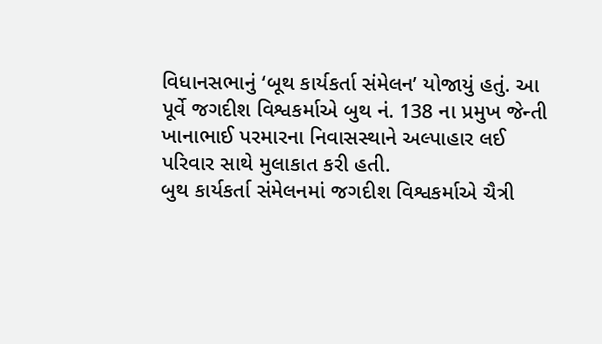વિધાનસભાનું ‘બૂથ કાર્યકર્તા સંમેલન’ યોજાયું હતું. આ પૂર્વે જગદીશ વિશ્વકર્માએ બુથ નં. 138 ના પ્રમુખ જેન્તી ખાનાભાઈ પરમારના નિવાસસ્થાને અલ્પાહાર લઈ પરિવાર સાથે મુલાકાત કરી હતી.
બુથ કાર્યકર્તા સંમેલનમાં જગદીશ વિશ્વકર્માએ ચૈત્રી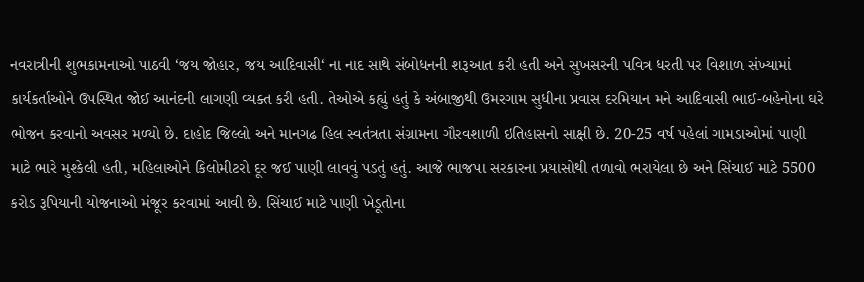નવરાત્રીની શુભકામનાઓ પાઠવી ‘જય જોહાર, જય આદિવાસી‘ ના નાદ સાથે સંબોધનની શરૂઆત કરી હતી અને સુખસરની પવિત્ર ધરતી પર વિશાળ સંખ્યામાં કાર્યકર્તાઓને ઉપસ્થિત જોઈ આનંદની લાગણી વ્યક્ત કરી હતી. તેઓએ કહ્યું હતું કે અંબાજીથી ઉમરગામ સુધીના પ્રવાસ દરમિયાન મને આદિવાસી ભાઈ-બહેનોના ઘરે ભોજન કરવાનો અવસર મળ્યો છે. દાહોદ જિલ્લો અને માનગઢ હિલ સ્વતંત્રતા સંગ્રામના ગૌરવશાળી ઇતિહાસનો સાક્ષી છે. 20-25 વર્ષ પહેલાં ગામડાઓમાં પાણી માટે ભારે મુશ્કેલી હતી, મહિલાઓને કિલોમીટરો દૂર જઈ પાણી લાવવું પડતું હતું. આજે ભાજપા સરકારના પ્રયાસોથી તળાવો ભરાયેલા છે અને સિંચાઈ માટે 5500 કરોડ રૂપિયાની યોજનાઓ મંજૂર કરવામાં આવી છે. સિંચાઈ માટે પાણી ખેડૂતોના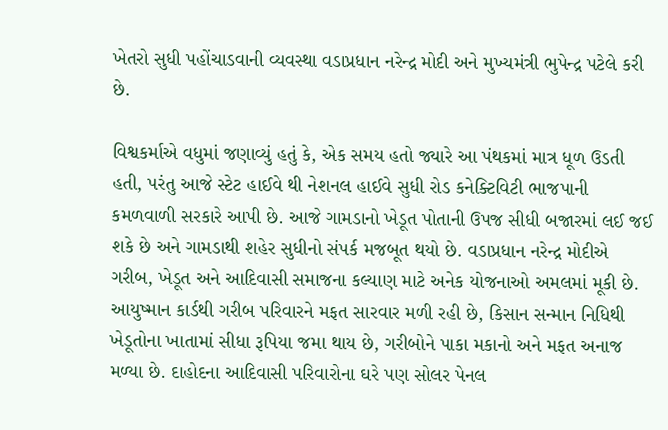ખેતરો સુધી પહોંચાડવાની વ્યવસ્થા વડાપ્રધાન નરેન્દ્ર મોદી અને મુખ્યમંત્રી ભુપેન્દ્ર પટેલે કરી છે.

વિશ્વકર્માએ વધુમાં જણાવ્યું હતું કે, એક સમય હતો જ્યારે આ પંથકમાં માત્ર ધૂળ ઉડતી હતી, પરંતુ આજે સ્ટેટ હાઈવે થી નેશનલ હાઈવે સુધી રોડ કનેક્ટિવિટી ભાજપાની કમળવાળી સરકારે આપી છે. આજે ગામડાનો ખેડૂત પોતાની ઉપજ સીધી બજારમાં લઈ જઈ શકે છે અને ગામડાથી શહેર સુધીનો સંપર્ક મજબૂત થયો છે. વડાપ્રધાન નરેન્દ્ર મોદીએ ગરીબ, ખેડૂત અને આદિવાસી સમાજના કલ્યાણ માટે અનેક યોજનાઓ અમલમાં મૂકી છે. આયુષ્માન કાર્ડથી ગરીબ પરિવારને મફત સારવાર મળી રહી છે, કિસાન સન્માન નિધિથી ખેડૂતોના ખાતામાં સીધા રૂપિયા જમા થાય છે, ગરીબોને પાકા મકાનો અને મફત અનાજ મળ્યા છે. દાહોદના આદિવાસી પરિવારોના ઘરે પણ સોલર પેનલ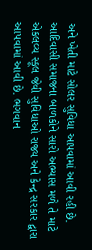અને ખેતી માટે સોલર સુવિધા આપવામાં આવી રહી છે. આદિવાસી સમાજના બાળકોને સારો અભ્યાસ મળે તે માટે એકલવ્ય સ્કૂલ જેવી સુવિધાઓ રાજ્ય અને કેન્દ્ર સરકાર દ્વારા આપવામાં આવી છે. ભગવાન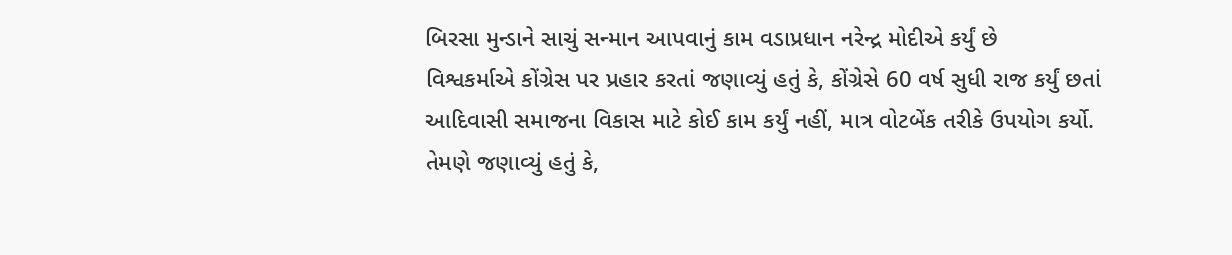બિરસા મુન્ડાને સાચું સન્માન આપવાનું કામ વડાપ્રધાન નરેન્દ્ર મોદીએ કર્યું છે
વિશ્વકર્માએ કોંગ્રેસ પર પ્રહાર કરતાં જણાવ્યું હતું કે, કોંગ્રેસે 60 વર્ષ સુધી રાજ કર્યું છતાં આદિવાસી સમાજના વિકાસ માટે કોઈ કામ કર્યું નહીં, માત્ર વોટબેંક તરીકે ઉપયોગ કર્યો. તેમણે જણાવ્યું હતું કે,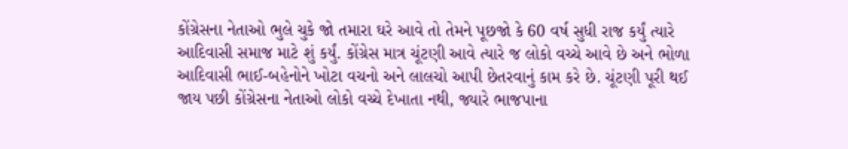કોંગ્રેસના નેતાઓ ભુલે ચુકે જો તમારા ઘરે આવે તો તેમને પૂછજો કે 60 વર્ષ સુધી રાજ કર્યું ત્યારે આદિવાસી સમાજ માટે શું કર્યું. કોંગ્રેસ માત્ર ચૂંટણી આવે ત્યારે જ લોકો વચ્ચે આવે છે અને ભોળા આદિવાસી ભાઈ-બહેનોને ખોટા વચનો અને લાલચો આપી છેતરવાનું કામ કરે છે. ચૂંટણી પૂરી થઈ જાય પછી કોંગ્રેસના નેતાઓ લોકો વચ્ચે દેખાતા નથી, જ્યારે ભાજપાના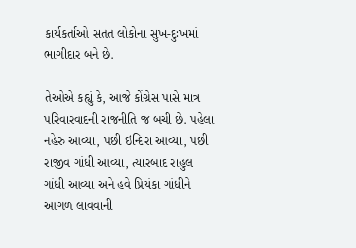કાર્યકર્તાઓ સતત લોકોના સુખ-દુઃખમાં ભાગીદાર બને છે.

તેઓએ કહ્યું કે, આજે કોંગ્રેસ પાસે માત્ર પરિવારવાદની રાજનીતિ જ બચી છે. પહેલા નહેરુ આવ્યા, પછી ઇન્દિરા આવ્યા, પછી રાજીવ ગાંધી આવ્યા, ત્યારબાદ રાહુલ ગાંધી આવ્યા અને હવે પ્રિયંકા ગાંધીને આગળ લાવવાની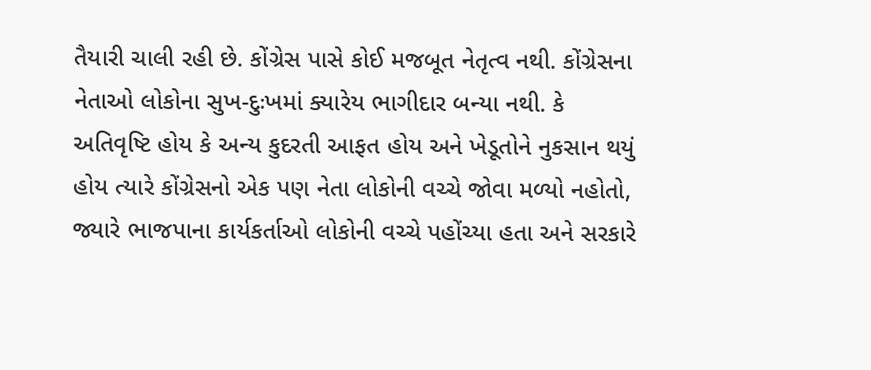તૈયારી ચાલી રહી છે. કોંગ્રેસ પાસે કોઈ મજબૂત નેતૃત્વ નથી. કોંગ્રેસના નેતાઓ લોકોના સુખ-દુઃખમાં ક્યારેય ભાગીદાર બન્યા નથી. કે અતિવૃષ્ટિ હોય કે અન્ય કુદરતી આફત હોય અને ખેડૂતોને નુકસાન થયું હોય ત્યારે કોંગ્રેસનો એક પણ નેતા લોકોની વચ્ચે જોવા મળ્યો નહોતો, જ્યારે ભાજપાના કાર્યકર્તાઓ લોકોની વચ્ચે પહોંચ્યા હતા અને સરકારે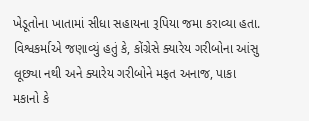ખેડૂતોના ખાતામાં સીધા સહાયના રૂપિયા જમા કરાવ્યા હતા.
વિશ્વકર્માએ જણાવ્યું હતું કે, કોંગ્રેસે ક્યારેય ગરીબોના આંસુ લૂછ્યા નથી અને ક્યારેય ગરીબોને મફત અનાજ, પાકા મકાનો કે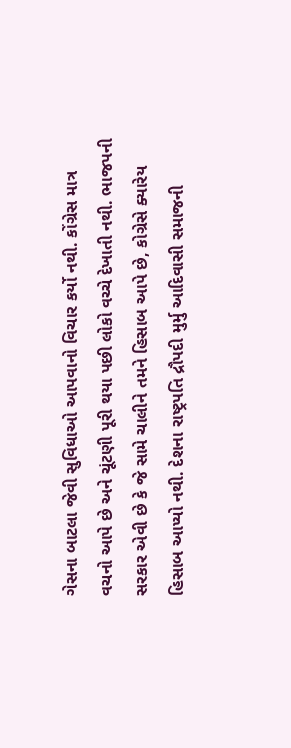ગેસના બાટલા જેવી સુવિધાઓ આપવાનો વિચાર કર્યો નથી. કોંગ્રેસ માત્ર વચનો આપે છે અને ચૂંટણી પૂરી થયા પછી લોકો વચ્ચે દેખાતી નથી. ભાજપની સરકાર એવી છે કે જે સામે ચાલીને તમને હિસાબ આપે છે, કોગ્રેસે ક્યારેય હિસાબ આપ્યો નથી. દેશના રાષ્ટ્રપતિ દ્રૌપદી મુર્મુ આદિવાસી સમાજની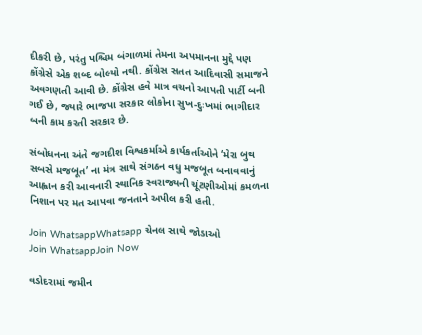દીકરી છે, પરંતુ પશ્ચિમ બંગાળમાં તેમના અપમાનના મુદ્દે પણ કોંગ્રેસે એક શબ્દ બોલ્યો નથી. કોંગ્રેસ સતત આદિવાસી સમાજને અવગણતી આવી છે. કોંગ્રેસ હવે માત્ર વચનો આપતી પાર્ટી બની ગઈ છે, જ્યારે ભાજપા સરકાર લોકોના સુખ-દુઃખમાં ભાગીદાર બની કામ કરતી સરકાર છે.

સંબોધનના અંતે જગદીશ વિશ્વકર્માએ કાર્યકર્તાઓને ‘મેરા બુથ સબસે મજબૂત’ ના મંત્ર સાથે સંગઠન વધુ મજબૂત બનાવવાનું આહ્વાન કરી આવનારી સ્થાનિક સ્વરાજ્યની ચૂંટણીઓમાં કમળના નિશાન પર મત આપવા જનતાને અપીલ કરી હતી.

Join WhatsappWhatsapp ચેનલ સાથે જોડાઓ
Join WhatsappJoin Now

વડોદરામાં જમીન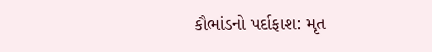કૌભાંડનો પર્દાફાશ: મૃત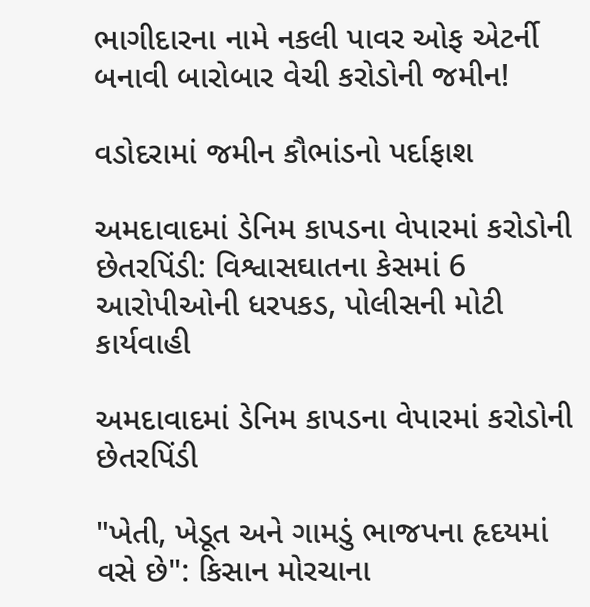ભાગીદારના નામે નકલી પાવર ઓફ એટર્ની બનાવી બારોબાર વેચી કરોડોની જમીન!

વડોદરામાં જમીન કૌભાંડનો પર્દાફાશ

અમદાવાદમાં ડેનિમ કાપડના વેપારમાં કરોડોની છેતરપિંડી: વિશ્વાસઘાતના કેસમાં 6 આરોપીઓની ધરપકડ, પોલીસની મોટી કાર્યવાહી

અમદાવાદમાં ડેનિમ કાપડના વેપારમાં કરોડોની છેતરપિંડી

"ખેતી, ખેડૂત અને ગામડું ભાજપના હૃદયમાં વસે છે": કિસાન મોરચાના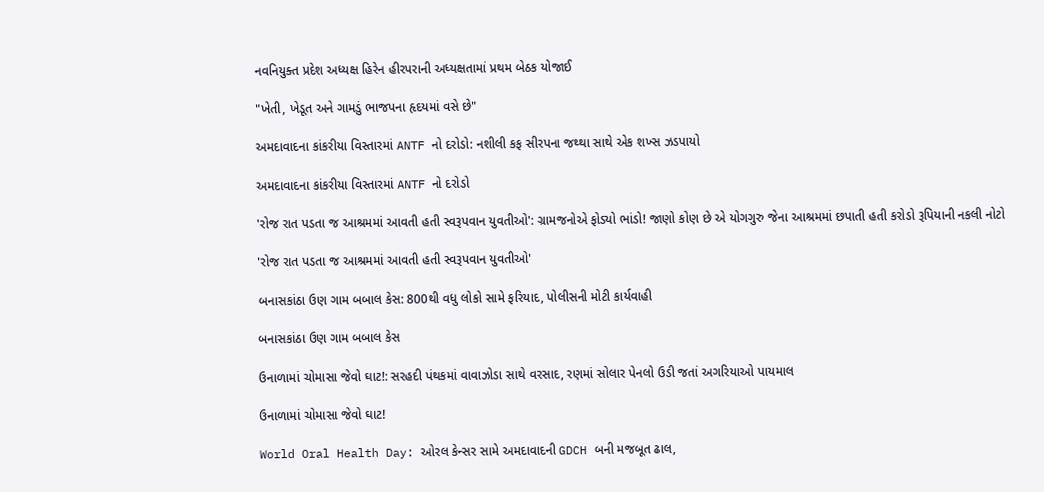નવનિયુક્ત પ્રદેશ અધ્યક્ષ હિરેન હીરપરાની અધ્યક્ષતામાં પ્રથમ બેઠક યોજાઈ

"ખેતી, ખેડૂત અને ગામડું ભાજપના હૃદયમાં વસે છે"

અમદાવાદના કાંકરીયા વિસ્તારમાં ANTF નો દરોડો: નશીલી કફ સીરપના જથ્થા સાથે એક શખ્સ ઝડપાયો

અમદાવાદના કાંકરીયા વિસ્તારમાં ANTF નો દરોડો

'રોજ રાત પડતા જ આશ્રમમાં આવતી હતી સ્વરૂપવાન યુવતીઓ': ગ્રામજનોએ ફોડ્યો ભાંડો! જાણો કોણ છે એ યોગગુરુ જેના આશ્રમમાં છપાતી હતી કરોડો રૂપિયાની નકલી નોટો

'રોજ રાત પડતા જ આશ્રમમાં આવતી હતી સ્વરૂપવાન યુવતીઓ'

બનાસકાંઠા ઉણ ગામ બબાલ કેસ: 800થી વધુ લોકો સામે ફરિયાદ, પોલીસની મોટી કાર્યવાહી

બનાસકાંઠા ઉણ ગામ બબાલ કેસ

ઉનાળામાં ચોમાસા જેવો ઘાટ!: સરહદી પંથકમાં વાવાઝોડા સાથે વરસાદ, રણમાં સોલાર પેનલો ઉડી જતાં અગરિયાઓ પાયમાલ

ઉનાળામાં ચોમાસા જેવો ઘાટ!

World Oral Health Day: ઓરલ કેન્સર સામે અમદાવાદની GDCH બની મજબૂત ઢાલ,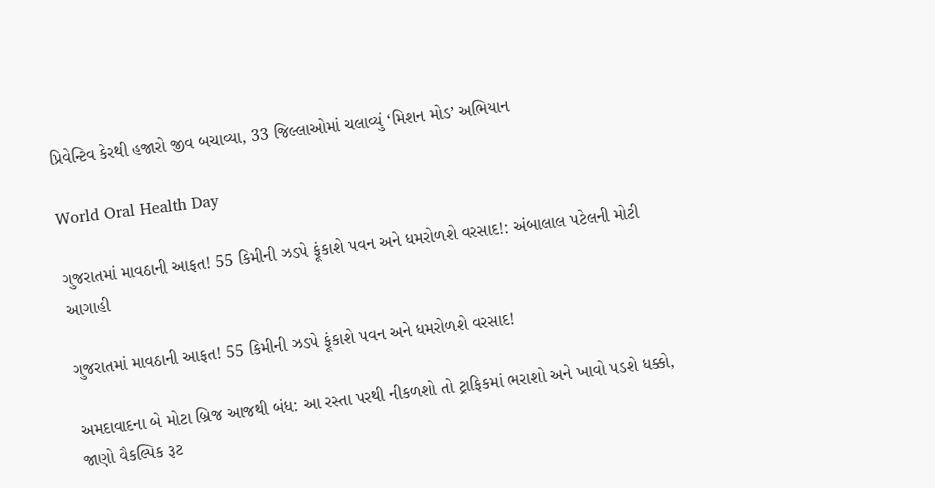પ્રિવેન્ટિવ કેરથી હજારો જીવ બચાવ્યા, 33 જિલ્લાઓમાં ચલાવ્યું ‘મિશન મોડ’ અભિયાન

World Oral Health Day

ગુજરાતમાં માવઠાની આફત! 55 કિમીની ઝડપે ફૂંકાશે પવન અને ધમરોળશે વરસાદ!: અંબાલાલ પટેલની મોટી આગાહી

ગુજરાતમાં માવઠાની આફત! 55 કિમીની ઝડપે ફૂંકાશે પવન અને ધમરોળશે વરસાદ!

અમદાવાદના બે મોટા બ્રિજ આજથી બંધ: આ રસ્તા પરથી નીકળશો તો ટ્રાફિકમાં ભરાશો અને ખાવો પડશે ધક્કો, જાણો વૈકલ્પિક રૂટ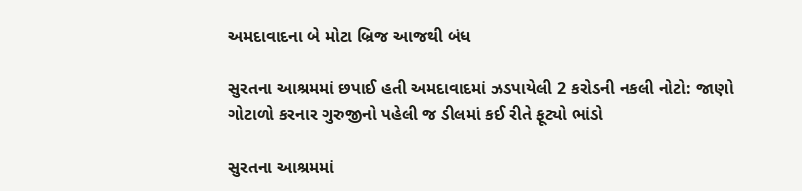અમદાવાદના બે મોટા બ્રિજ આજથી બંધ

સુરતના આશ્રમમાં છપાઈ હતી અમદાવાદમાં ઝડપાયેલી 2 કરોડની નકલી નોટો: જાણો ગોટાળો કરનાર ગુરુજીનો પહેલી જ ડીલમાં કઈ રીતે ફૂટ્યો ભાંડો

સુરતના આશ્રમમાં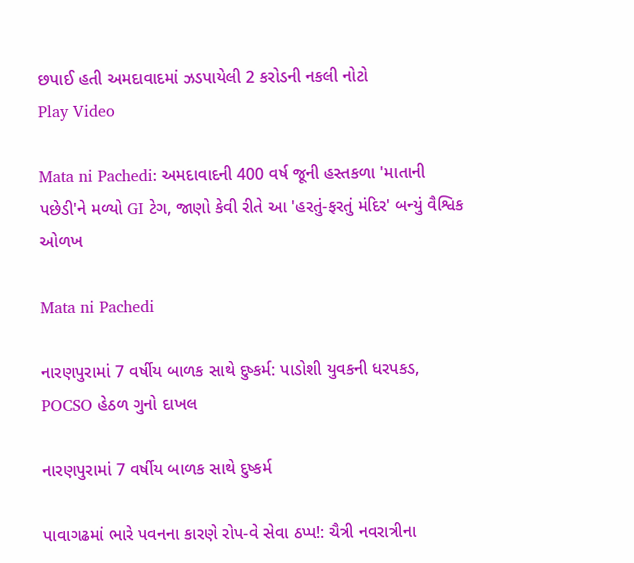છપાઈ હતી અમદાવાદમાં ઝડપાયેલી 2 કરોડની નકલી નોટો
Play Video

Mata ni Pachedi: અમદાવાદની 400 વર્ષ જૂની હસ્તકળા 'માતાની પછેડી'ને મળ્યો GI ટેગ, જાણો કેવી રીતે આ 'હરતું-ફરતું મંદિર' બન્યું વૈશ્વિક ઓળખ

Mata ni Pachedi

નારણપુરામાં 7 વર્ષીય બાળક સાથે દુષ્કર્મ: પાડોશી યુવકની ધરપકડ, POCSO હેઠળ ગુનો દાખલ

નારણપુરામાં 7 વર્ષીય બાળક સાથે દુષ્કર્મ

પાવાગઢમાં ભારે પવનના કારણે રોપ-વે સેવા ઠપ્પ!: ચૈત્રી નવરાત્રીના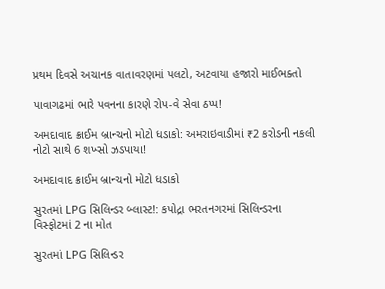પ્રથમ દિવસે અચાનક વાતાવરણમાં પલટો, અટવાયા હજારો માઈભક્તો

પાવાગઢમાં ભારે પવનના કારણે રોપ-વે સેવા ઠપ્પ!

અમદાવાદ ક્રાઈમ બ્રાન્ચનો મોટો ધડાકો: અમરાઇવાડીમાં ₹2 કરોડની નકલી નોટો સાથે 6 શખ્સો ઝડપાયા!

અમદાવાદ ક્રાઈમ બ્રાન્ચનો મોટો ધડાકો

સુરતમાં LPG સિલિન્ડર બ્લાસ્ટ!: કપોદ્રા ભરતનગરમાં સિલિન્ડરના વિસ્ફોટમાં 2 ના મોત

સુરતમાં LPG સિલિન્ડર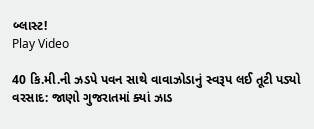બ્લાસ્ટ!
Play Video

40 કિ.મી.ની ઝડપે પવન સાથે વાવાઝોડાનું સ્વરૂપ લઈ તૂટી પડ્યો વરસાદ: જાણો ગુજરાતમાં ક્યાં ઝાડ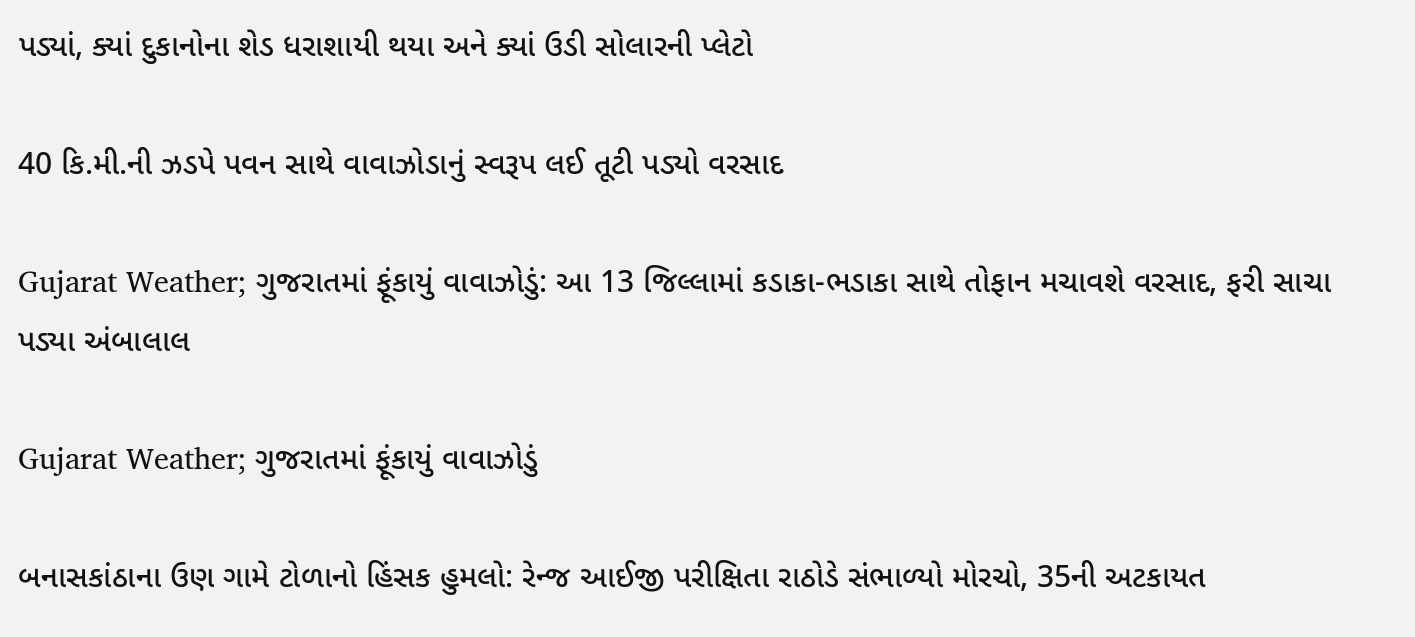પડ્યાં, ક્યાં દુકાનોના શેડ ધરાશાયી થયા અને ક્યાં ઉડી સોલારની પ્લેટો

40 કિ.મી.ની ઝડપે પવન સાથે વાવાઝોડાનું સ્વરૂપ લઈ તૂટી પડ્યો વરસાદ

Gujarat Weather; ગુજરાતમાં ફૂંકાયું વાવાઝોડું: આ 13 જિલ્લામાં કડાકા-ભડાકા સાથે તોફાન મચાવશે વરસાદ, ફરી સાચા પડ્યા અંબાલાલ

Gujarat Weather; ગુજરાતમાં ફૂંકાયું વાવાઝોડું

બનાસકાંઠાના ઉણ ગામે ટોળાનો હિંસક હુમલો: રેન્જ આઈજી પરીક્ષિતા રાઠોડે સંભાળ્યો મોરચો, 35ની અટકાયત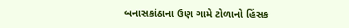બનાસકાંઠાના ઉણ ગામે ટોળાનો હિંસક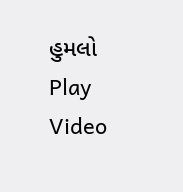હુમલો
Play Video